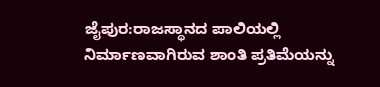ಜೈಪುರ:ರಾಜಸ್ಥಾನದ ಪಾಲಿಯಲ್ಲಿ ನಿರ್ಮಾಣವಾಗಿರುವ ಶಾಂತಿ ಪ್ರತಿಮೆಯನ್ನು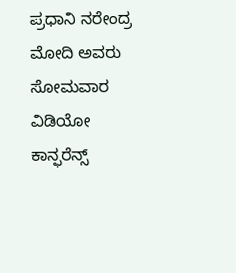ಪ್ರಧಾನಿ ನರೇಂದ್ರ ಮೋದಿ ಅವರು ಸೋಮವಾರ ವಿಡಿಯೋ ಕಾನ್ಫರೆನ್ಸ್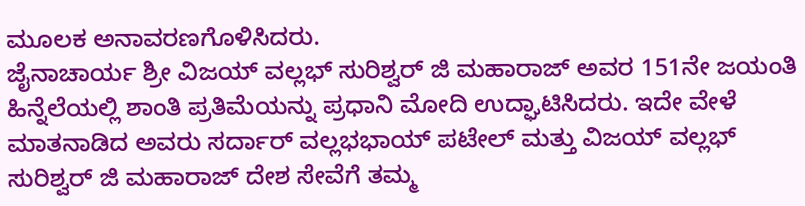ಮೂಲಕ ಅನಾವರಣಗೊಳಿಸಿದರು.
ಜೈನಾಚಾರ್ಯ ಶ್ರೀ ವಿಜಯ್ ವಲ್ಲಭ್ ಸುರಿಶ್ವರ್ ಜಿ ಮಹಾರಾಜ್ ಅವರ 151ನೇ ಜಯಂತಿ ಹಿನ್ನೆಲೆಯಲ್ಲಿ ಶಾಂತಿ ಪ್ರತಿಮೆಯನ್ನು ಪ್ರಧಾನಿ ಮೋದಿ ಉದ್ಘಾಟಿಸಿದರು. ಇದೇ ವೇಳೆ ಮಾತನಾಡಿದ ಅವರು ಸರ್ದಾರ್ ವಲ್ಲಭಭಾಯ್ ಪಟೇಲ್ ಮತ್ತು ವಿಜಯ್ ವಲ್ಲಭ್ ಸುರಿಶ್ವರ್ ಜಿ ಮಹಾರಾಜ್ ದೇಶ ಸೇವೆಗೆ ತಮ್ಮ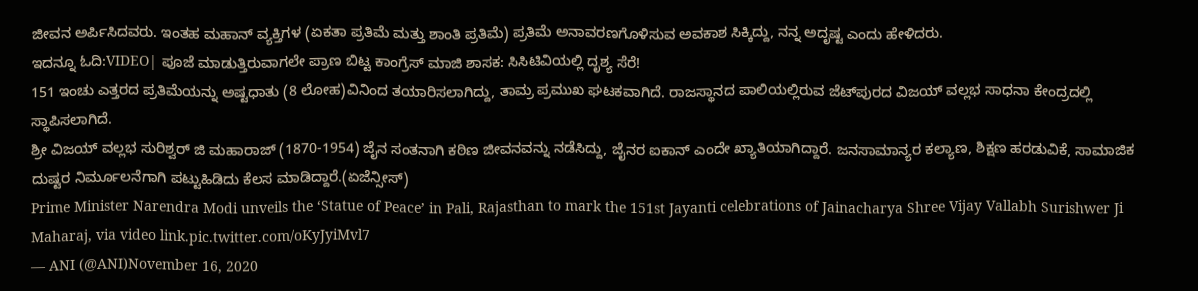ಜೀವನ ಅರ್ಪಿಸಿದವರು. ಇಂತಹ ಮಹಾನ್ ವ್ಯಕ್ತಿಗಳ (ಏಕತಾ ಪ್ರತಿಮೆ ಮತ್ತು ಶಾಂತಿ ಪ್ರತಿಮೆ) ಪ್ರತಿಮೆ ಅನಾವರಣಗೊಳಿಸುವ ಅವಕಾಶ ಸಿಕ್ಕಿದ್ದು, ನನ್ನ ಅದೃಷ್ಟ ಎಂದು ಹೇಳಿದರು.
ಇದನ್ನೂ ಓದಿ:VIDEO| ಪೂಜೆ ಮಾಡುತ್ತಿರುವಾಗಲೇ ಪ್ರಾಣ ಬಿಟ್ಟ ಕಾಂಗ್ರೆಸ್ ಮಾಜಿ ಶಾಸಕ: ಸಿಸಿಟಿವಿಯಲ್ಲಿ ದೃಶ್ಯ ಸೆರೆ!
151 ಇಂಚು ಎತ್ತರದ ಪ್ರತಿಮೆಯನ್ನು ಅಷ್ಟಧಾತು (8 ಲೋಹ)ವಿನಿಂದ ತಯಾರಿಸಲಾಗಿದ್ದು, ತಾಮ್ರ ಪ್ರಮುಖ ಘಟಕವಾಗಿದೆ. ರಾಜಸ್ಥಾನದ ಪಾಲಿಯಲ್ಲಿರುವ ಜೆಟ್‌ಪುರದ ವಿಜಯ್ ವಲ್ಲಭ ಸಾಧನಾ ಕೇಂದ್ರದಲ್ಲಿ ಸ್ಥಾಪಿಸಲಾಗಿದೆ.
ಶ್ರೀ ವಿಜಯ್ ವಲ್ಲಭ ಸುರಿಶ್ವರ್ ಜಿ ಮಹಾರಾಜ್ (1870-1954) ಜೈನ ಸಂತನಾಗಿ ಕಠಿಣ ಜೀವನವನ್ನು ನಡೆಸಿದ್ದು, ಜೈನರ ಐಕಾನ್ ಎಂದೇ ಖ್ಯಾತಿಯಾಗಿದ್ದಾರೆ. ಜನಸಾಮಾನ್ಯರ ಕಲ್ಯಾಣ, ಶಿಕ್ಷಣ ಹರಡುವಿಕೆ, ಸಾಮಾಜಿಕ ದುಷ್ಟರ ನಿರ್ಮೂಲನೆಗಾಗಿ ಪಟ್ಟುಹಿಡಿದು ಕೆಲಸ ಮಾಡಿದ್ದಾರೆ.(ಏಜೆನ್ಸೀಸ್)
Prime Minister Narendra Modi unveils the ‘Statue of Peace’ in Pali, Rajasthan to mark the 151st Jayanti celebrations of Jainacharya Shree Vijay Vallabh Surishwer Ji Maharaj, via video link.pic.twitter.com/oKyJyiMvl7
— ANI (@ANI)November 16, 2020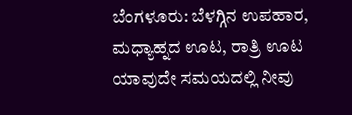ಬೆಂಗಳೂರು: ಬೆಳಗ್ಗಿನ ಉಪಹಾರ, ಮಧ್ಯಾಹ್ನದ ಊಟ, ರಾತ್ರಿ ಊಟ ಯಾವುದೇ ಸಮಯದಲ್ಲಿ ನೀವು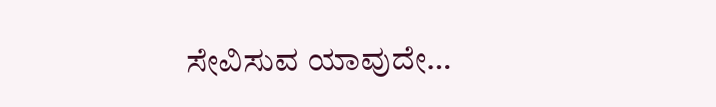ಸೇವಿಸುವ ಯಾವುದೇ…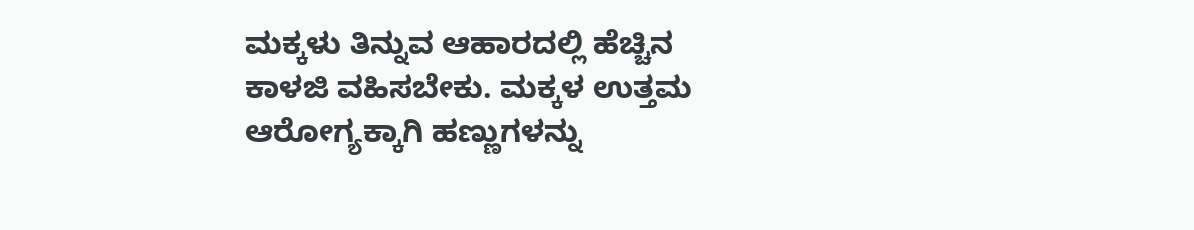ಮಕ್ಕಳು ತಿನ್ನುವ ಆಹಾರದಲ್ಲಿ ಹೆಚ್ಚಿನ ಕಾಳಜಿ ವಹಿಸಬೇಕು. ಮಕ್ಕಳ ಉತ್ತಮ ಆರೋಗ್ಯಕ್ಕಾಗಿ ಹಣ್ಣುಗಳನ್ನು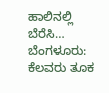ಹಾಲಿನಲ್ಲಿ ಬೆರೆಸಿ…
ಬೆಂಗಳೂರು: ಕೆಲವರು ತೂಕ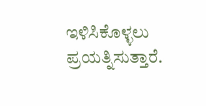ಇಳಿಸಿಕೊಳ್ಳಲು ಪ್ರಯತ್ನಿಸುತ್ತಾರೆ.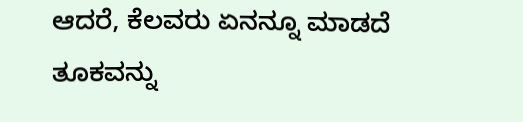ಆದರೆ, ಕೆಲವರು ಏನನ್ನೂ ಮಾಡದೆ ತೂಕವನ್ನು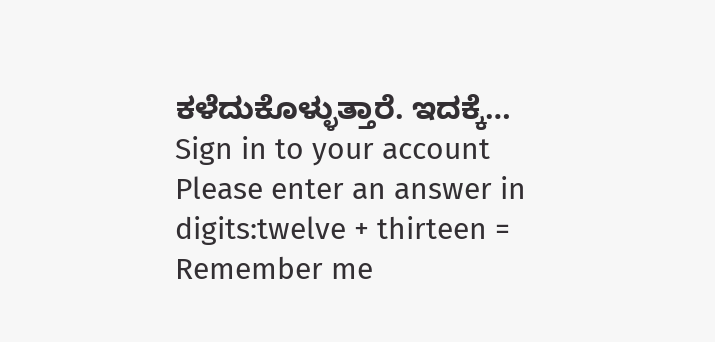ಕಳೆದುಕೊಳ್ಳುತ್ತಾರೆ. ಇದಕ್ಕೆ…
Sign in to your account
Please enter an answer in digits:twelve + thirteen =
Remember me